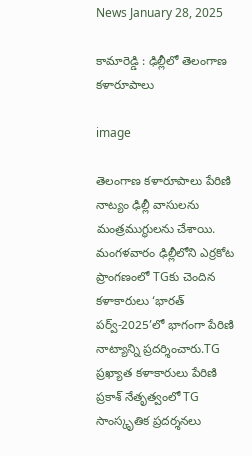News January 28, 2025

కామారెడ్డి : ఢిల్లీలో తెలంగాణ కళారూపాలు

image

తెలంగాణ కళారూపాలు పేరిణి నాట్యం ఢిల్లీ వాసులను మంత్రముగ్ధులను చేశాయి. మంగళవారం ఢిల్లీలోని ఎర్రకోట ప్రాంగణంలో TGకు చెందిన కళాకారులు ‘భారత్‌ పర్వ్‌-2025’లో భాగంగా పేరిణి నాట్యాన్ని ప్రదర్శించారు.TG ప్రఖ్యాత కళాకారులు పేరిణి ప్రకాశ్‌ నేతృత్వంలో TG సాంస్కృతిక ప్రదర్శనలు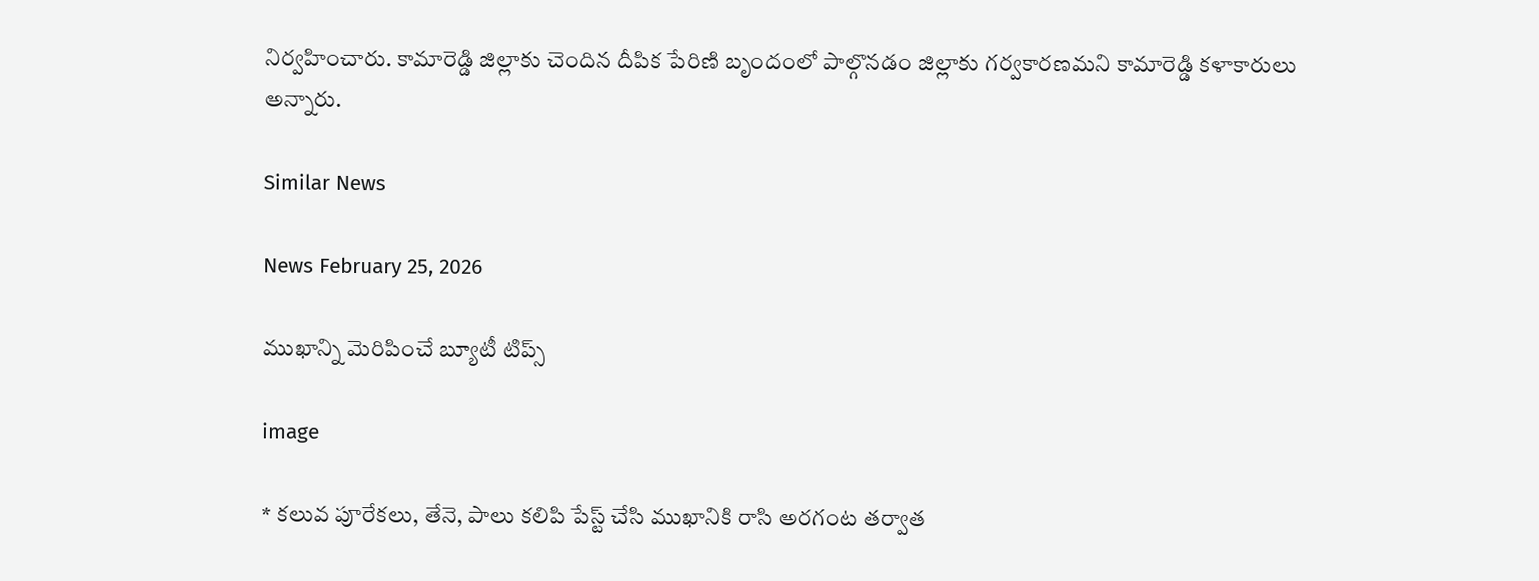నిర్వహించారు. కామారెడ్డి జిల్లాకు చెందిన దీపిక పేరిణి బృందంలో పాల్గొనడం జిల్లాకు గర్వకారణమని కామారెడ్డి కళాకారులు అన్నారు.

Similar News

News February 25, 2026

ముఖాన్ని మెరిపించే బ్యూటీ టిప్స్

image

* కలువ పూరేకలు, తేనె, పాలు కలిపి పేస్ట్ చేసి ముఖానికి రాసి అరగంట తర్వాత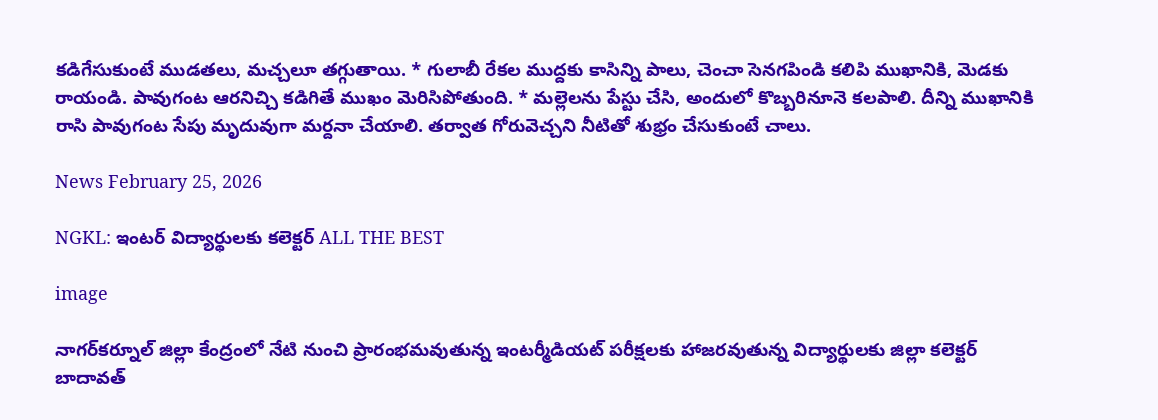కడిగేసుకుంటే ముడతలు, మచ్చలూ తగ్గుతాయి. * గులాబీ రేకల ముద్దకు కాసిన్ని పాలు, చెంచా సెనగపిండి కలిపి ముఖానికి, మెడకు రాయండి. పావుగంట ఆరనిచ్చి కడిగితే ముఖం మెరిసిపోతుంది. * మల్లెలను పేస్టు చేసి, అందులో కొబ్బరినూనె కలపాలి. దీన్ని ముఖానికి రాసి పావుగంట సేపు మృదువుగా మర్దనా చేయాలి. తర్వాత గోరువెచ్చని నీటితో శుభ్రం చేసుకుంటే చాలు.

News February 25, 2026

NGKL: ఇంటర్ విద్యార్థులకు కలెక్టర్ ALL THE BEST

image

నాగర్‌కర్నూల్ జిల్లా కేంద్రంలో నేటి నుంచి ప్రారంభమవుతున్న ఇంటర్మీడియట్ పరీక్షలకు హాజరవుతున్న విద్యార్థులకు జిల్లా కలెక్టర్ బాదావత్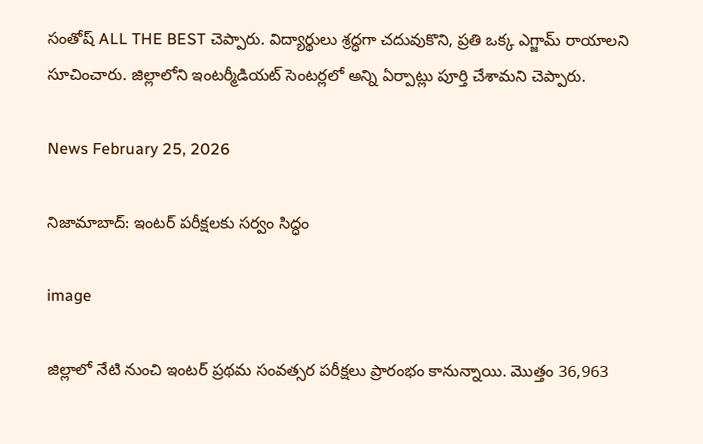సంతోష్ ALL THE BEST చెప్పారు. విద్యార్థులు శ్రద్ధగా చదువుకొని, ప్రతి ఒక్క ఎగ్జామ్‌ రాయాలని సూచించారు. జిల్లాలోని ఇంటర్మీడియట్ సెంటర్లలో అన్ని ఏర్పాట్లు పూర్తి చేశామని చెప్పారు.

News February 25, 2026

నిజామాబాద్: ఇంటర్ పరీక్షలకు సర్వం సిద్ధం

image

జిల్లాలో నేటి నుంచి ఇంటర్ ప్రథమ సంవత్సర పరీక్షలు ప్రారంభం కానున్నాయి. మొత్తం 36,963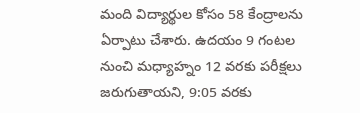మంది విద్యార్థుల కోసం 58 కేంద్రాలను ఏర్పాటు చేశారు. ఉదయం 9 గంటల నుంచి మధ్యాహ్నం 12 వరకు పరీక్షలు జరుగుతాయని, 9:05 వరకు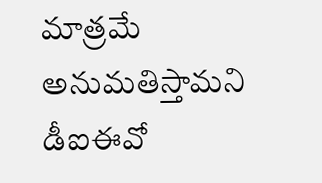మాత్రమే అనుమతిస్తామని డీఐఈవో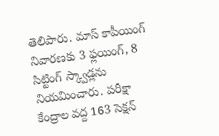తెలిపారు. మాస్ కాపీయింగ్ నివారణకు 3 ఫ్లయింగ్, 8 సిట్టింగ్ స్క్వాడ్లను నియమించారు. పరీక్షా కేంద్రాల వద్ద 163 సెక్షన్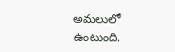అమలులో ఉంటుంది.